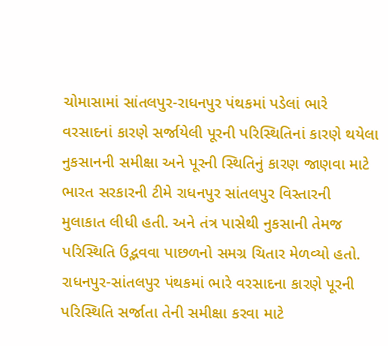ચોમાસામાં સાંતલપુર-રાધનપુર પંથકમાં પડેલાં ભારે વરસાદનાં કારણે સર્જાયેલી પૂરની પરિસ્થિતિનાં કારણે થયેલા નુકસાનની સમીક્ષા અને પૂરની સ્થિતિનું કારણ જાણવા માટે ભારત સરકારની ટીમે રાધનપુર સાંતલપુર વિસ્તારની મુલાકાત લીધી હતી. અને તંત્ર પાસેથી નુકસાની તેમજ પરિસ્થિતિ ઉદ્ભવવા પાછળનો સમગ્ર ચિતાર મેળવ્યો હતો. રાધનપુર-સાંતલપુર પંથકમાં ભારે વરસાદના કારણે પૂરની પરિસ્થિતિ સર્જાતા તેની સમીક્ષા કરવા માટે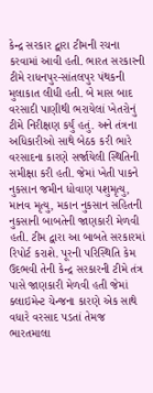કેન્દ્ર સરકાર દ્વારા ટીમની રચના કરવામાં આવી હતી. ભારત સરકારની ટીમે રાધનપુર-સાંતલપુર પંથકની મુલાકાત લીધી હતી. બે માસ બાદ વરસાદી પાણીથી ભરાયેલાં ખેતરોનું ટીમે નિરીક્ષણ કર્યું હતું. અને તંત્રના અધિકારીઓ સાથે બેઠક કરી ભારે વરસાદના કારણે સર્જાયેલી સ્થિતિની સમીક્ષા કરી હતી. જેમાં ખેતી પાકને નુકસાન જમીન ધોવાણ પશુમૃત્યુ, માનવ મૃત્યુ, મકાન નુકસાન સહિતની નુકસાની બાબતેની જાણકારી મેળવી હતી. ટીમ દ્વારા આ બાબતે સરકારમાં રિપોર્ટ કરાશે. પૂરની પરિસ્થિતિ કેમ ઉદભવી તેની કેન્દ્ર સરકારની ટીમે તંત્ર પાસે જાણકારી મેળવી હતી જેમાં ક્લાઇમેન્ટ ચેન્જના કારણે એક સાથે વધારે વરસાદ પડતાં તેમજ ભારતમાલા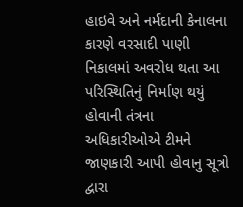હાઇવે અને નર્મદાની કેનાલના કારણે વરસાદી પાણી નિકાલમાં અવરોધ થતા આ પરિસ્થિતિનું નિર્માણ થયું હોવાની તંત્રના અધિકારીઓએ ટીમને જાણકારી આપી હોવાનુ સૂત્રો દ્વારા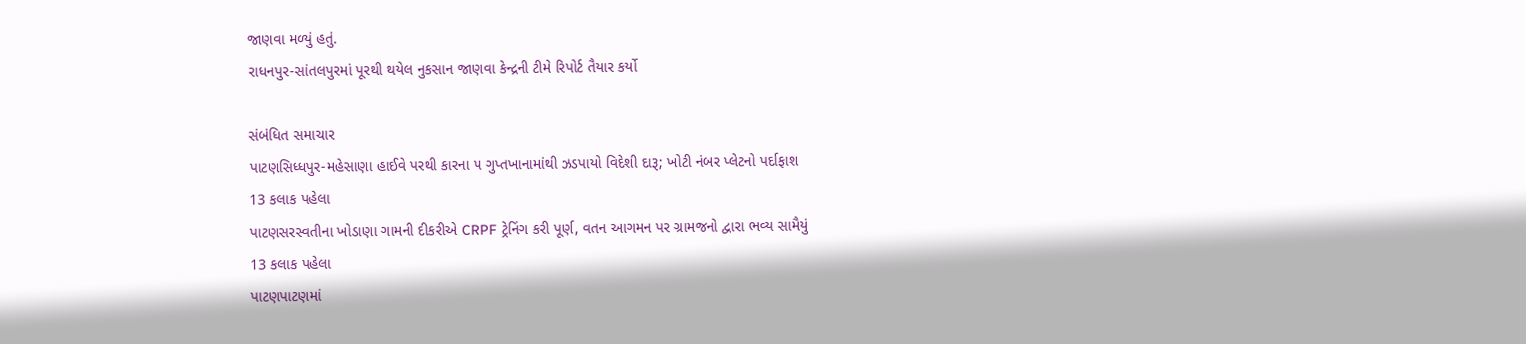જાણવા મળ્યું હતું.
રાધનપુર-સાંતલપુરમાં પૂરથી થયેલ નુકસાન જાણવા કેન્દ્રની ટીમે રિપોર્ટ તૈયાર કર્યો

સંબંધિત સમાચાર
પાટણસિધ્ધપુર-મહેસાણા હાઈવે પરથી કારના ૫ ગુપ્તખાનામાંથી ઝડપાયો વિદેશી દારૂ; ખોટી નંબર પ્લેટનો પર્દાફાશ
13 કલાક પહેલા
પાટણસરસ્વતીના ખોડાણા ગામની દીકરીએ CRPF ટ્રેનિંગ કરી પૂર્ણ, વતન આગમન પર ગ્રામજનો દ્વારા ભવ્ય સામૈયું
13 કલાક પહેલા
પાટણપાટણમાં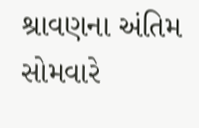શ્રાવણના અંતિમ સોમવારે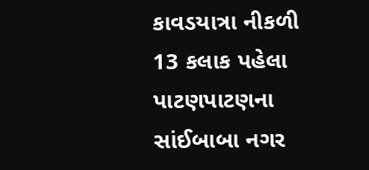કાવડયાત્રા નીકળી
13 કલાક પહેલા
પાટણપાટણના સાંઈબાબા નગર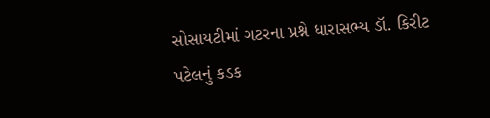સોસાયટીમાં ગટરના પ્રશ્ને ધારાસભ્ય ડૉ. કિરીટ પટેલનું કડક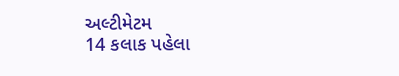અલ્ટીમેટમ
14 કલાક પહેલા